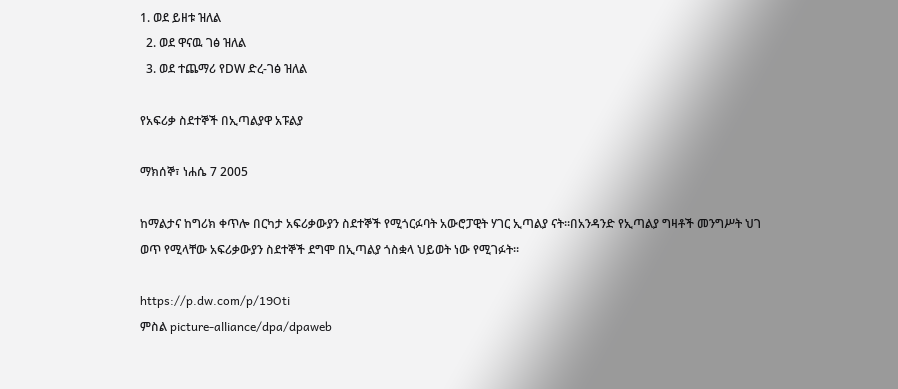1. ወደ ይዘቱ ዝለል
  2. ወደ ዋናዉ ገፅ ዝለል
  3. ወደ ተጨማሪ የDW ድረ-ገፅ ዝለል

የአፍሪቃ ስደተኞች በኢጣልያዋ አፑልያ

ማክሰኞ፣ ነሐሴ 7 2005

ከማልታና ከግሪክ ቀጥሎ በርካታ አፍሪቃውያን ስደተኞች የሚጎርፉባት አውሮፓዊት ሃገር ኢጣልያ ናት።በአንዳንድ የኢጣልያ ግዛቶች መንግሥት ህገ ወጥ የሚላቸው አፍሪቃውያን ስደተኞች ደግሞ በኢጣልያ ጎስቋላ ህይወት ነው የሚገፉት።

https://p.dw.com/p/19Oti
ምስል picture-alliance/dpa/dpaweb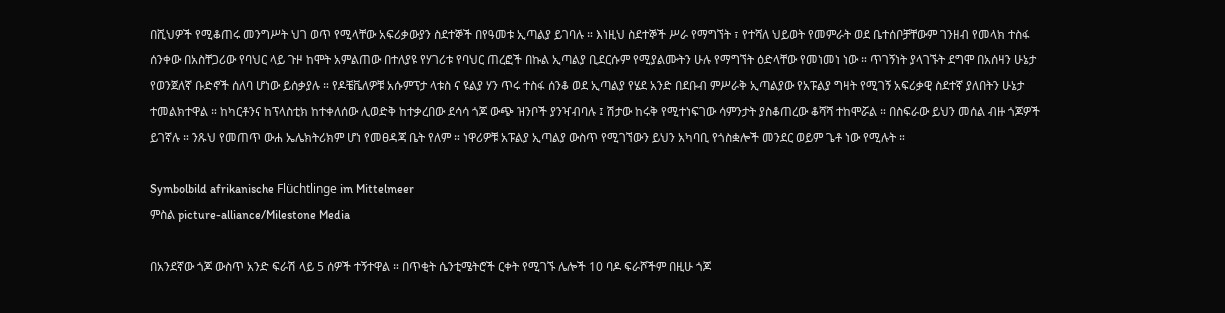በሺህዎች የሚቆጠሩ መንግሥት ህገ ወጥ የሚላቸው አፍሪቃውያን ስደተኞች በየዓመቱ ኢጣልያ ይገባሉ ። እነዚህ ስደተኞች ሥራ የማግኘት ፣ የተሻለ ህይወት የመምራት ወደ ቤተሰቦቻቸውም ገንዘብ የመላክ ተስፋ ሰንቀው በአስቸጋሪው የባህር ላይ ጉዞ ከሞት አምልጠው በተለያዩ የሃገሪቱ የባህር ጠረፎች በኩል ኢጣልያ ቢደርሱም የሚያልሙትን ሁሉ የማግኘት ዕድላቸው የመነመነ ነው ። ጥገኝነት ያላገኙት ደግሞ በአሰዛን ሁኔታ የወንጀለኛ ቡድኖች ሰለባ ሆነው ይሰቃያሉ ። የዶቼቬለዎቹ አሱምፕታ ላቱስ ና ዩልያ ሃን ጥሩ ተስፋ ሰንቆ ወደ ኢጣልያ የሄደ አንድ በደቡብ ምሥራቅ ኢጣልያው የአፑልያ ግዛት የሚገኝ አፍሪቃዊ ስደተኛ ያለበትን ሁኔታ ተመልክተዋል ። ከካርቶንና ከፕላስቲክ ከተቀለሰው ሊወድቅ ከተቃረበው ደሳሳ ጎጆ ውጭ ዝንቦች ያንዣብባሉ ፤ ሽታው ከሩቅ የሚተነፍገው ሳምንታት ያስቆጠረው ቆሻሻ ተከሞሯል ። በስፍራው ይህን መሰል ብዙ ጎጆዎች ይገኛሉ ። ንጹህ የመጠጥ ውሐ ኤሌክትሪክም ሆነ የመፀዳጃ ቤት የለም ። ነዋሪዎቹ አፑልያ ኢጣልያ ውስጥ የሚገኘውን ይህን አካባቢ የጎስቋሎች መንደር ወይም ጌቶ ነው የሚሉት ።

Symbolbild afrikanische Flüchtlinge im Mittelmeer
ምስል picture-alliance/Milestone Media

በአንደኛው ጎጆ ውስጥ አንድ ፍራሽ ላይ 5 ሰዎች ተኝተዋል ። በጥቂት ሴንቲሜትሮች ርቀት የሚገኙ ሌሎች 10 ባዶ ፍራሾችም በዚሁ ጎጆ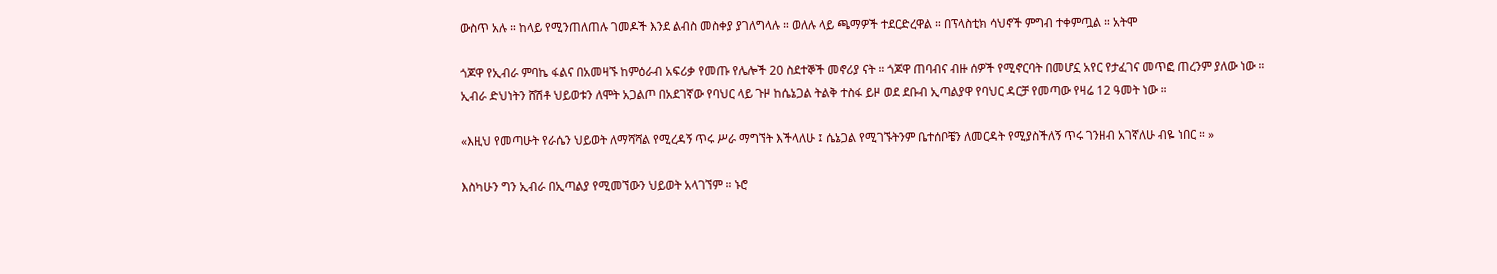ውስጥ አሉ ። ከላይ የሚንጠለጠሉ ገመዶች እንደ ልብስ መስቀያ ያገለግላሉ ። ወለሉ ላይ ጫማዎች ተደርድረዋል ። በፕላስቲክ ሳህኖች ምግብ ተቀምጧል ። አትሞ

ጎጆዋ የኢብራ ምባኬ ፋልና በአመዛኙ ከምዕራብ አፍሪቃ የመጡ የሌሎች 20 ስደተኞች መኖሪያ ናት ። ጎጆዋ ጠባብና ብዙ ሰዎች የሚኖርባት በመሆኗ አየር የታፈገና መጥፎ ጠረንም ያለው ነው ። ኢብራ ድህነትን ሸሽቶ ህይወቱን ለሞት አጋልጦ በአደገኛው የባህር ላይ ጉዞ ከሴኔጋል ትልቅ ተስፋ ይዞ ወደ ደቡብ ኢጣልያዋ የባህር ዳርቻ የመጣው የዛሬ 12 ዓመት ነው ።

«እዚህ የመጣሁት የራሴን ህይወት ለማሻሻል የሚረዳኝ ጥሩ ሥራ ማግኘት እችላለሁ ፤ ሴኔጋል የሚገኙትንም ቤተሰቦቼን ለመርዳት የሚያስችለኝ ጥሩ ገንዘብ አገኛለሁ ብዬ ነበር ። »

እስካሁን ግን ኢብራ በኢጣልያ የሚመኘውን ህይወት አላገኘም ። ኑሮ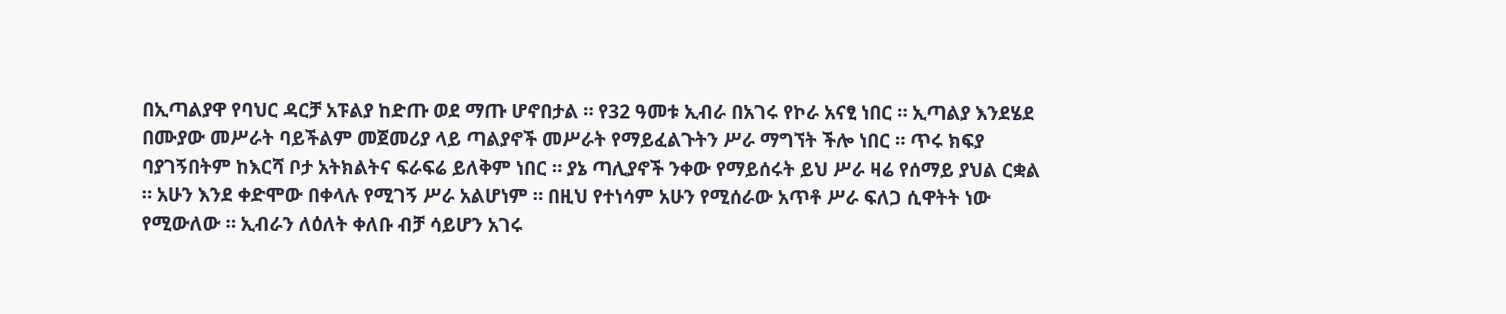በኢጣልያዋ የባህር ዳርቻ አፑልያ ከድጡ ወደ ማጡ ሆኖበታል ። የ32 ዓመቱ ኢብራ በአገሩ የኮራ አናፂ ነበር ። ኢጣልያ እንደሄደ በሙያው መሥራት ባይችልም መጀመሪያ ላይ ጣልያኖች መሥራት የማይፈልጉትን ሥራ ማግኘት ችሎ ነበር ። ጥሩ ክፍያ ባያገኝበትም ከእርሻ ቦታ አትክልትና ፍራፍሬ ይለቅም ነበር ። ያኔ ጣሊያኖች ንቀው የማይሰሩት ይህ ሥራ ዛሬ የሰማይ ያህል ርቋል ። አሁን እንደ ቀድሞው በቀላሉ የሚገኝ ሥራ አልሆነም ። በዚህ የተነሳም አሁን የሚሰራው አጥቶ ሥራ ፍለጋ ሲዋትት ነው የሚውለው ። ኢብራን ለዕለት ቀለቡ ብቻ ሳይሆን አገሩ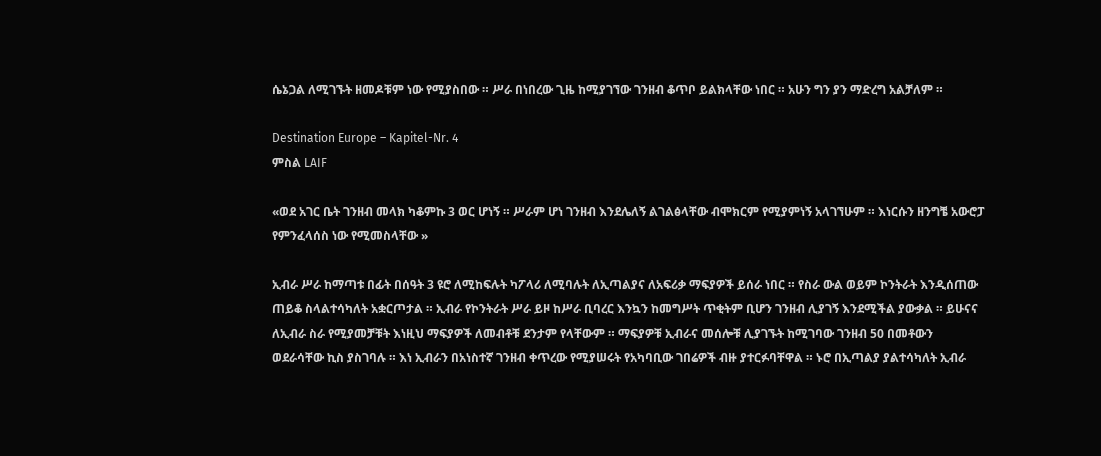ሴኔጋል ለሚገኙት ዘመዶቹም ነው የሚያስበው ። ሥራ በነበረው ጊዜ ከሚያገኘው ገንዘብ ቆጥቦ ይልክላቸው ነበር ። አሁን ግን ያን ማድረግ አልቻለም ።

Destination Europe – Kapitel-Nr. 4
ምስል LAIF

«ወደ አገር ቤት ገንዘብ መላክ ካቆምኩ 3 ወር ሆነኝ ። ሥራም ሆነ ገንዘብ እንደሌለኝ ልገልፅላቸው ብሞክርም የሚያምነኝ አላገኘሁም ። እነርሱን ዘንግቼ አውሮፓ የምንፈላሰስ ነው የሚመስላቸው »

ኢብራ ሥራ ከማጣቱ በፊት በሰዓት 3 ዩሮ ለሚከፍሉት ካፖላሪ ለሚባሉት ለኢጣልያና ለአፍሪቃ ማፍያዎች ይሰራ ነበር ። የስራ ውል ወይም ኮንትራት እንዲሰጠው ጠይቆ ስላልተሳካለት አቋርጦታል ። ኢብራ የኮንትራት ሥራ ይዞ ከሥራ ቢባረር እንኳን ከመግሥት ጥቂትም ቢሆን ገንዘብ ሊያገኝ እንደሚችል ያውቃል ። ይሁናና ለኢብራ ስራ የሚያመቻቹት እነዚህ ማፍያዎች ለመብቶቹ ደንታም የላቸውም ። ማፍያዎቹ ኢብራና መሰሎቹ ሊያገኙት ከሚገባው ገንዘብ 50 በመቶውን ወደራሳቸው ኪስ ያስገባሉ ። እነ ኢብራን በአነስተኛ ገንዘብ ቀጥረው የሚያሠሩት የአካባቢው ገበሬዎች ብዙ ያተርፉባቸዋል ። ኑሮ በኢጣልያ ያልተሳካለት ኢብራ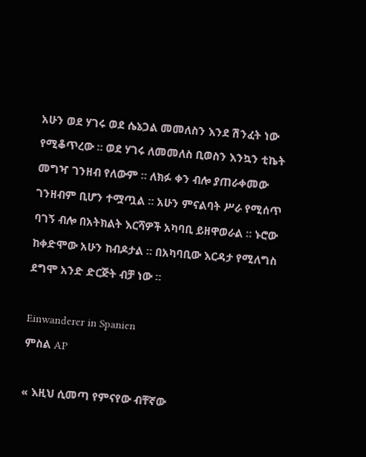አሁን ወደ ሃገሩ ወደ ሴኔጋል መመለስን እንደ ሽንፈት ነው የሚቆጥረው ። ወደ ሃገሩ ለመመለስ ቢወስን እንኳን ቲኬት መግዣ ገንዘብ የለውም ። ለክፉ ቀን ብሎ ያጠራቀመው ገንዘብም ቢሆን ተሟጧል ። አሁን ምናልባት ሥራ የሚሰጥ ባገኝ ብሎ በአትክልት እርሻዎች አካባቢ ይዘዋወራል ። ኑሮው ከቀድሞው አሁን ከብዶታል ። በአካባቢው እርዳታ የሚለግስ ደግሞ አንድ ድርጅት ብቻ ነው ።

Einwanderer in Spanien
ምስል AP

« እዚህ ሲመጣ የምናየው ብቸኛው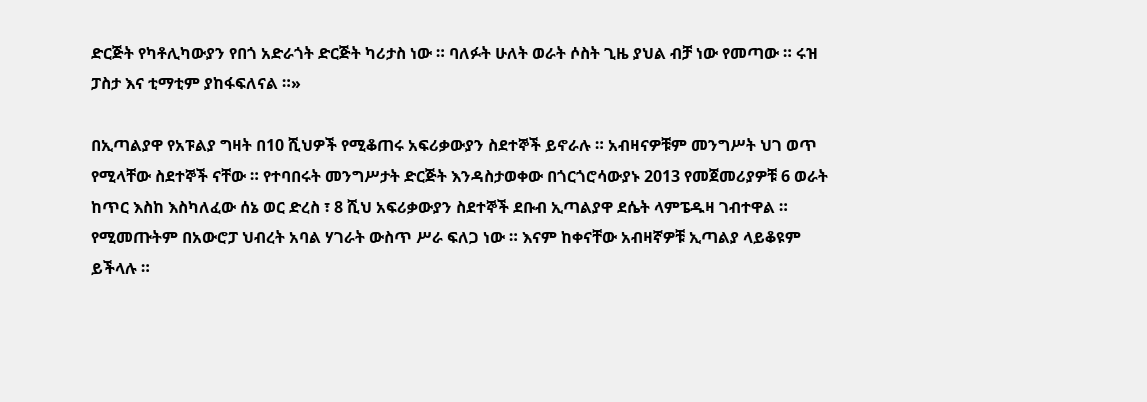ድርጅት የካቶሊካውያን የበጎ አድራጎት ድርጅት ካሪታስ ነው ። ባለፉት ሁለት ወራት ሶስት ጊዜ ያህል ብቻ ነው የመጣው ። ሩዝ ፓስታ እና ቲማቲም ያከፋፍለናል ።»

በኢጣልያዋ የአፑልያ ግዛት በ10 ሺህዎች የሚቆጠሩ አፍሪቃውያን ስደተኞች ይኖራሉ ። አብዛናዎቹም መንግሥት ህገ ወጥ የሚላቸው ስደተኞች ናቸው ። የተባበሩት መንግሥታት ድርጅት እንዳስታወቀው በጎርጎሮሳውያኑ 2013 የመጀመሪያዎቹ 6 ወራት ከጥር እስከ እስካለፈው ሰኔ ወር ድረስ ፣ 8 ሺህ አፍሪቃውያን ስደተኞች ደቡብ ኢጣልያዋ ደሴት ላምፔዱዛ ገብተዋል ። የሚመጡትም በአውሮፓ ህብረት አባል ሃገራት ውስጥ ሥራ ፍለጋ ነው ። እናም ከቀናቸው አብዛኛዎቹ ኢጣልያ ላይቆዩም ይችላሉ ።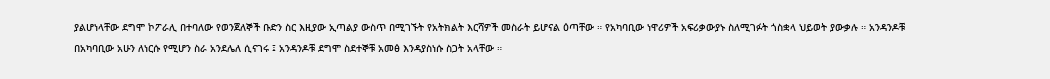ያልሆነላቸው ደግሞ ኮፖራሊ በተባለው የወንጀለኞች ቡድን ስር እዚያው ኢጣልያ ውስጥ በሚገኙት የአትክልት እርሻዎች መስራት ይሆናል ዕጣቸው ። የአካባቢው ነዋሪዎች አፍሪቃውያኑ ስለሚገፉት ጎስቋላ ህይወት ያውቃሉ ። አንዳንዶቹ በአካባቢው አሁን ለነርሱ የሚሆን ስራ አንደሌለ ሲናገሩ ፤ አንዳንዶቹ ደግሞ ስደተኞቹ አመፅ እንዳያስነሱ ስጋት አላቸው ።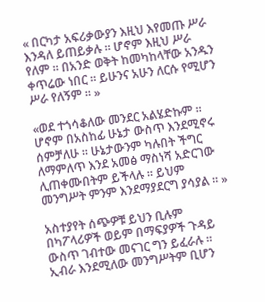« በርካታ አፍሪቃውያን እዚህ እየመጡ ሥራ እንዳለ ይጠይቃሉ ። ሆኖም እዚህ ሥራ የለም ። በአንድ ወቅት ከመካከላቸው አንዱን ቀጥሬው ነበር ። ይሁንና አሁን ለርሱ የሚሆን ሥራ የለኝም ። »

«ወደ ተጎሳቆለው መንደር አልሄድኩም ። ሆኖም በአስከፊ ሁኔታ ውስጥ እንደሚኖሩ ሰምቻለሁ ። ሁኔታውንም ካሉበት ችግር ለማምለጥ እንደ አመፅ ማስነሻ አድርገው ሊጠቀሙበትም ይችላሉ ። ይህም መንግሥት ምንም እንደማያደርግ ያሳያል ። »

አስተያየት ሰጭዎቹ ይህን ቢሉም በካፖላሪዎች ወይም በማፍያዎች ጉዳይ ውስጥ ገብተው መናገር ግን ይፈራሉ ። ኢብራ እንደሚለው መንግሥትም ቢሆን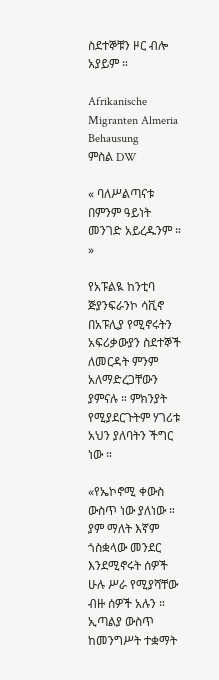ስደተኞቹን ዞር ብሎ አያይም ።

Afrikanische Migranten Almeria Behausung
ምስል DW

« ባለሥልጣናቱ በምንም ዓይነት መንገድ አይረዱንም ። »

የአፑልዪ ከንቲባ ጅያንፍራንኮ ሳቪኖ በአፑሊያ የሚኖሩትን አፍሪቃውያን ስደተኞች ለመርዳት ምንም አለማድረጋቸውን ያምናሉ ። ምክንያት የሚያደርጉትም ሃገሪቱ አህን ያለባትን ችግር ነው ።

«የኤኮኖሚ ቀውስ ውስጥ ነው ያለነው ። ያም ማለት እኛም ጎስቋላው መንደር እንደሚኖሩት ሰዎች ሁሉ ሥራ የሚያሻቸው ብዙ ሰዎች አሉን ። ኢጣልያ ውስጥ ከመንግሥት ተቋማት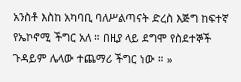አንስቶ እስከ አካባቢ ባለሥልጣናት ድረስ እጅግ ከፍተኛ የኤኮኖሚ ችግር አለ ። በዚያ ላይ ደግሞ የስደተኞች ጉዳይም ሌላው ተጨማሪ ችግር ነው ። »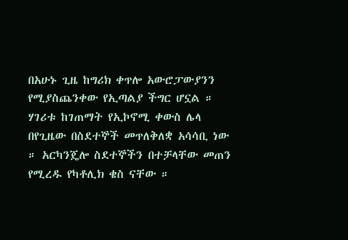በአሁኑ ጊዜ ከግሪክ ቀጥሎ አውሮፓውያንን የሚያስጨንቀው የኢጣልያ ችግር ሆኗል ። ሃገሪቱ ከገጠማት የኢኮኖሚ ቀውስ ሌላ በየጊዜው በስደተኞች መጥለቅለቋ አሳሳቢ ነው ። አርካንጄሎ ስደተኞችን በተቻላቸው መጠን የሚረዱ የካቶሊክ ቄስ ናቸው ።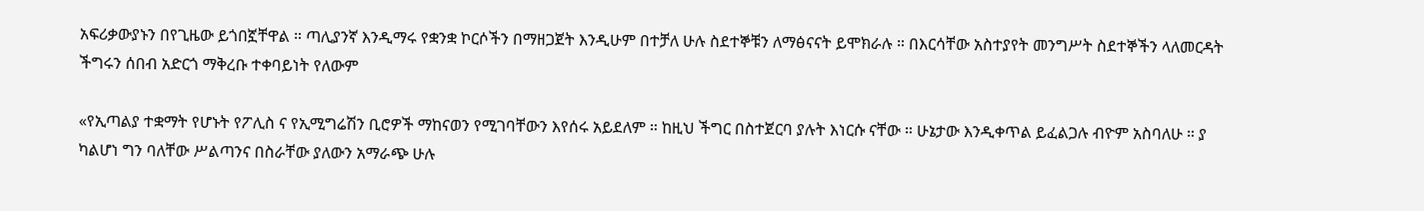አፍሪቃውያኑን በየጊዜው ይጎበኟቸዋል ። ጣሊያንኛ እንዲማሩ የቋንቋ ኮርሶችን በማዘጋጀት እንዲሁም በተቻለ ሁሉ ስደተኞቹን ለማፅናናት ይሞክራሉ ። በእርሳቸው አስተያየት መንግሥት ስደተኞችን ላለመርዳት ችግሩን ሰበብ አድርጎ ማቅረቡ ተቀባይነት የለውም

«የኢጣልያ ተቋማት የሆኑት የፖሊስ ና የኢሚግሬሽን ቢሮዎች ማከናወን የሚገባቸውን እየሰሩ አይደለም ። ከዚህ ችግር በስተጀርባ ያሉት እነርሱ ናቸው ። ሁኔታው እንዲቀጥል ይፈልጋሉ ብዮም አስባለሁ ። ያ ካልሆነ ግን ባለቸው ሥልጣንና በስራቸው ያለውን አማራጭ ሁሉ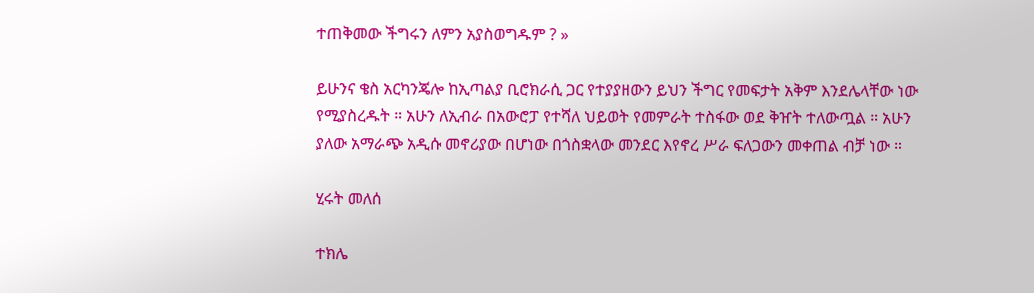ተጠቅመው ችግሩን ለምን አያስወግዱም ? »

ይሁንና ቄስ አርካንጄሎ ከኢጣልያ ቢሮክራሲ ጋር የተያያዘውን ይህን ችግር የመፍታት አቅም እንደሌላቸው ነው የሚያስረዱት ። አሁን ለኢብራ በአውሮፓ የተሻለ ህይወት የመምራት ተስፋው ወደ ቅዠት ተለውጧል ። አሁን ያለው አማራጭ አዲሱ መኖሪያው በሆነው በጎስቋላው መንደር እየኖረ ሥራ ፍለጋውን መቀጠል ብቻ ነው ።

ሂሩት መለሰ

ተክሌ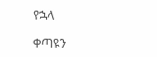የኋላ

ቀጣዩን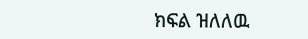ክፍል ዝለለዉ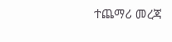ተጨማሪ መረጃ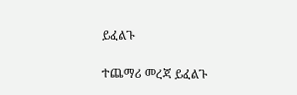ይፈልጉ

ተጨማሪ መረጃ ይፈልጉ